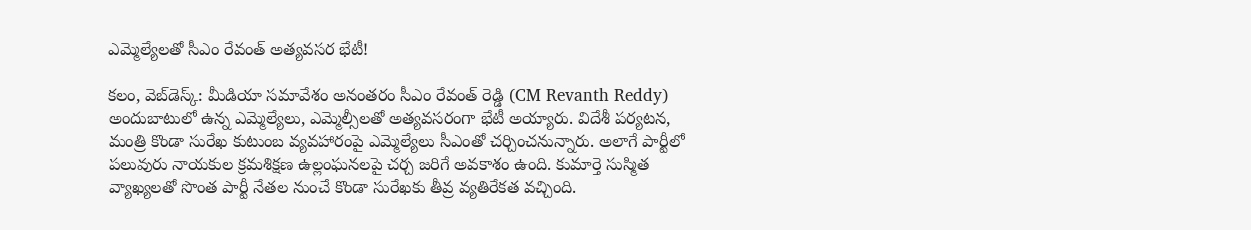ఎమ్మెల్యేల‌తో సీఎం రేవంత్ అత్య‌వ‌స‌ర‌ భేటీ!

క‌లం, వెబ్‌డెస్క్‌: మీడియా స‌మావేశం అనంత‌రం సీఎం రేవంత్ రెడ్డి (CM Revanth Reddy) అందుబాటులో ఉన్న ఎమ్మెల్యేలు, ఎమ్మెల్సీల‌తో అత్య‌వ‌స‌రంగా భేటీ అయ్యారు. విదేశీ ప‌ర్య‌ట‌న‌, మంత్రి కొండా సురేఖ కుటుంబ వ్య‌వ‌హారంపై ఎమ్మెల్యేలు సీఎంతో చ‌ర్చించ‌నున్నారు. అలాగే పార్టీలో ప‌లువురు నాయ‌కుల క్ర‌మ‌శిక్ష‌ణ ఉల్లంఘ‌న‌ల‌పై చ‌ర్చ జ‌రిగే అవ‌కాశం ఉంది. కుమార్తె సుస్మిత వ్యాఖ్య‌ల‌తో సొంత పార్టీ నేత‌ల నుంచే కొండా సురేఖకు తీవ్ర వ్య‌తిరేక‌త వ‌చ్చింది.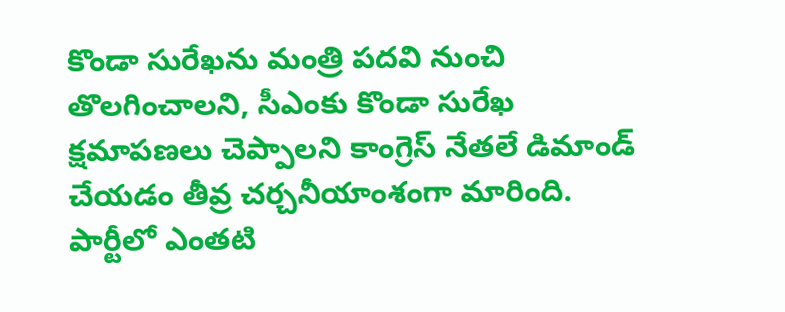కొండా సురేఖ‌ను మంత్రి ప‌ద‌వి నుంచి తొల‌గించాల‌ని, సీఎంకు కొండా సురేఖ‌ క్ష‌మాప‌ణ‌లు చెప్పాల‌ని కాంగ్రెస్ నేత‌లే డిమాండ్ చేయ‌డం తీవ్ర చ‌ర్చ‌నీయాంశంగా మారింది. పార్టీలో ఎంత‌టి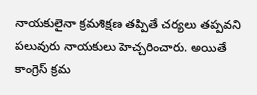నాయ‌కులైనా క్ర‌మ‌శిక్ష‌ణ త‌ప్పితే చ‌ర్య‌లు త‌ప్ప‌వ‌ని ప‌లువురు నాయ‌కులు హెచ్చ‌రించారు. అయితే కాంగ్రెస్‌ క్ర‌మ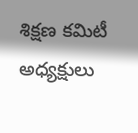శిక్ష‌ణ‌ క‌మిటీ అధ్య‌క్షులు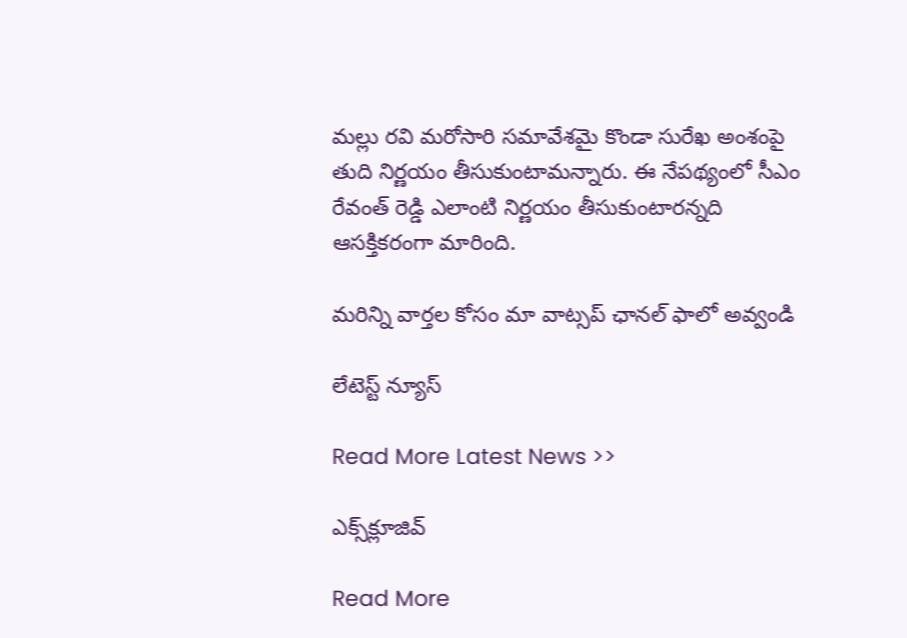మ‌ల్లు ర‌వి మ‌రోసారి స‌మావేశ‌మై కొండా సురేఖ అంశంపై తుది నిర్ణ‌యం తీసుకుంటామ‌న్నారు. ఈ నేప‌థ్యంలో సీఎం రేవంత్ రెడ్డి ఎలాంటి నిర్ణ‌యం తీసుకుంటార‌న్న‌ది ఆస‌క్తిక‌రంగా మారింది.

మ‌రిన్ని వార్త‌ల కోసం మా వాట్స‌ప్ ఛాన‌ల్ ఫాలో అవ్వండి

లేటెస్ట్ న్యూస్‌

Read More Latest News >>

ఎక్స్‌క్లూజివ్‌

Read More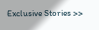Exclusive Stories >>